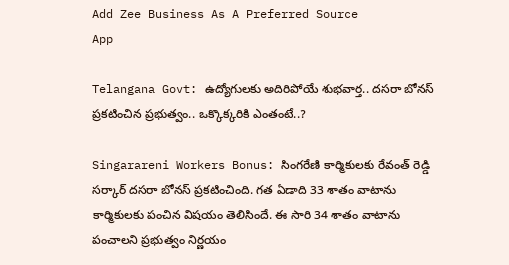Add Zee Business As A Preferred Source
App

Telangana Govt: ఉద్యోగులకు అదిరిపోయే శుభవార్త.. దసరా బోనస్‌ ప్రకటించిన ప్రభుత్వం.. ఒక్కొక్కరికి ఎంతంటే..?

Singarareni Workers Bonus: సింగరేణి కార్మికులకు రేవంత్ రెడ్డి సర్కార్ దసరా బోనస్‌ ప్రకటించింది. గత ఏడాది 33 శాతం వాటాను కార్మికులకు పంచిన విషయం తెలిసిందే. ఈ సారి 34 శాతం వాటాను పంచాలని ప్రభుత్వం నిర్ణయం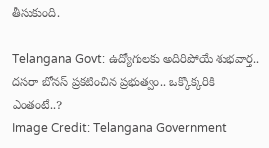తీసుకుంది.

Telangana Govt: ఉద్యోగులకు అదిరిపోయే శుభవార్త.. దసరా బోనస్‌ ప్రకటించిన ప్రభుత్వం.. ఒక్కొక్కరికి ఎంతంటే..?
Image Credit: Telangana Government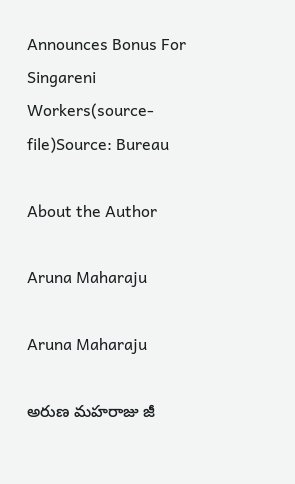Announces Bonus For Singareni Workers(source-file)Source: Bureau

About the Author

Aruna Maharaju

Aruna Maharaju

అరుణ మహరాజు జీ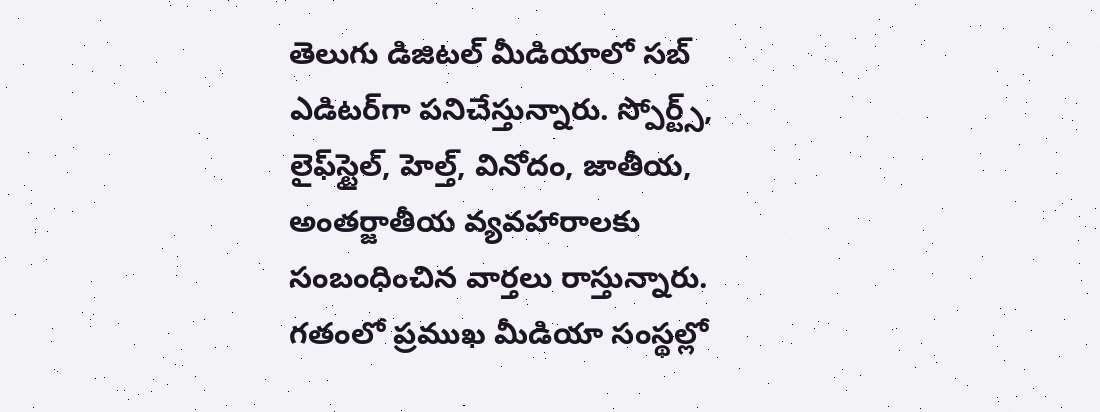తెలుగు డిజిటల్ మీడియాలో సబ్ ఎడిటర్‌గా పనిచేస్తున్నారు. స్పోర్ట్స్, లైఫ్‌స్టైల్‌, హెల్త్‌, వినోదం, జాతీయ, అంతర్జాతీయ వ్యవహారాలకు సంబంధించిన వార్తలు రాస్తున్నారు. గతంలో ప్రముఖ మీడియా సంస్థల్లో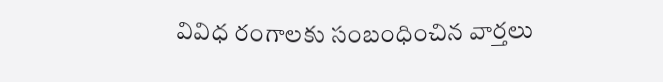వివిధ రంగాలకు సంబంధించిన వార్తలు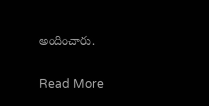అందించారు.

Read More